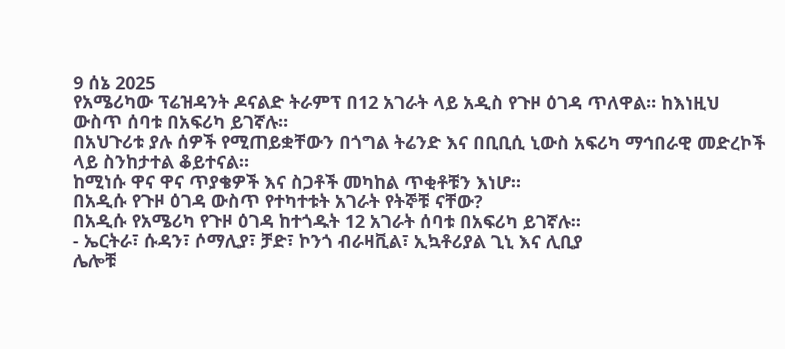9 ሰኔ 2025
የአሜሪካው ፕሬዝዳንት ዶናልድ ትራምፕ በ12 አገራት ላይ አዲስ የጉዞ ዕገዳ ጥለዋል። ከእነዚህ ውስጥ ሰባቱ በአፍሪካ ይገኛሉ።
በአህጉሪቱ ያሉ ሰዎች የሚጠይቋቸውን በጎግል ትሬንድ እና በቢቢሲ ኒውስ አፍሪካ ማኅበራዊ መድረኮች ላይ ስንከታተል ቆይተናል።
ከሚነሱ ዋና ዋና ጥያቄዎች እና ስጋቶች መካከል ጥቂቶቹን እነሆ።
በአዲሱ የጉዞ ዕገዳ ውስጥ የተካተቱት አገራት የትኞቹ ናቸው?
በአዲሱ የአሜሪካ የጉዞ ዕገዳ ከተጎዱት 12 አገራት ሰባቱ በአፍሪካ ይገኛሉ።
- ኤርትራ፣ ሱዳን፣ ሶማሊያ፣ ቻድ፣ ኮንጎ ብራዛቪል፣ ኢኳቶሪያል ጊኒ እና ሊቢያ
ሌሎቹ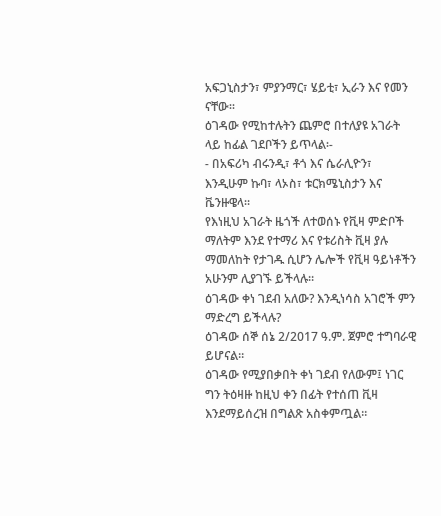አፍጋኒስታን፣ ምያንማር፣ ሄይቲ፣ ኢራን እና የመን ናቸው።
ዕገዳው የሚከተሉትን ጨምሮ በተለያዩ አገራት ላይ ከፊል ገደቦችን ይጥላል፡-
- በአፍሪካ ብሩንዲ፣ ቶጎ እና ሴራሊዮን፣ እንዲሁም ኩባ፣ ላኦስ፣ ቱርክሜኒስታን እና ቬንዙዌላ።
የእነዚህ አገራት ዜጎች ለተወሰኑ የቪዛ ምድቦች ማለትም እንደ የተማሪ እና የቱሪስት ቪዛ ያሉ ማመለከት የታገዱ ሲሆን ሌሎች የቪዛ ዓይነቶችን አሁንም ሊያገኙ ይችላሉ።
ዕገዳው ቀነ ገደብ አለው? እንዲነሳስ አገሮች ምን ማድረግ ይችላሉ?
ዕገዳው ሰኞ ሰኔ 2/2017 ዓ.ም. ጀምሮ ተግባራዊ ይሆናል።
ዕገዳው የሚያበቃበት ቀነ ገደብ የለውም፤ ነገር ግን ትዕዛዙ ከዚህ ቀን በፊት የተሰጠ ቪዛ እንደማይሰረዝ በግልጽ አስቀምጧል።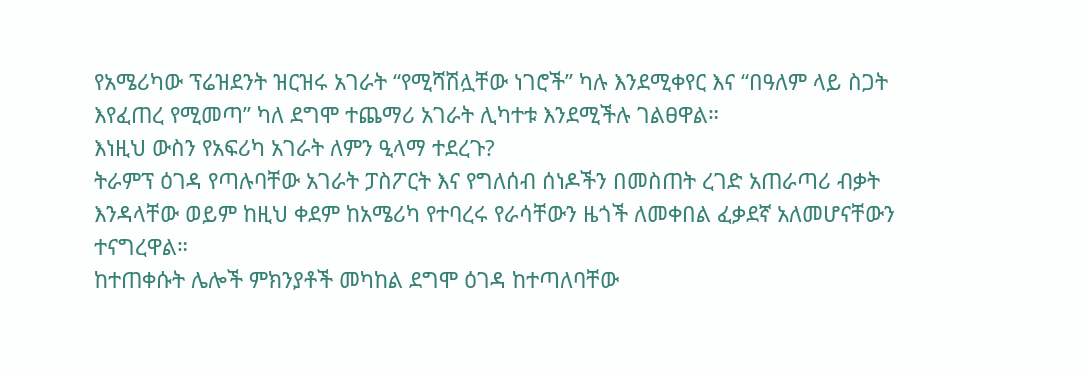የአሜሪካው ፕሬዝደንት ዝርዝሩ አገራት “የሚሻሽሏቸው ነገሮች” ካሉ እንደሚቀየር እና “በዓለም ላይ ስጋት እየፈጠረ የሚመጣ” ካለ ደግሞ ተጨማሪ አገራት ሊካተቱ እንደሚችሉ ገልፀዋል።
እነዚህ ውስን የአፍሪካ አገራት ለምን ዒላማ ተደረጉ?
ትራምፕ ዕገዳ የጣሉባቸው አገራት ፓስፖርት እና የግለሰብ ሰነዶችን በመስጠት ረገድ አጠራጣሪ ብቃት እንዳላቸው ወይም ከዚህ ቀደም ከአሜሪካ የተባረሩ የራሳቸውን ዜጎች ለመቀበል ፈቃደኛ አለመሆናቸውን ተናግረዋል።
ከተጠቀሱት ሌሎች ምክንያቶች መካከል ደግሞ ዕገዳ ከተጣለባቸው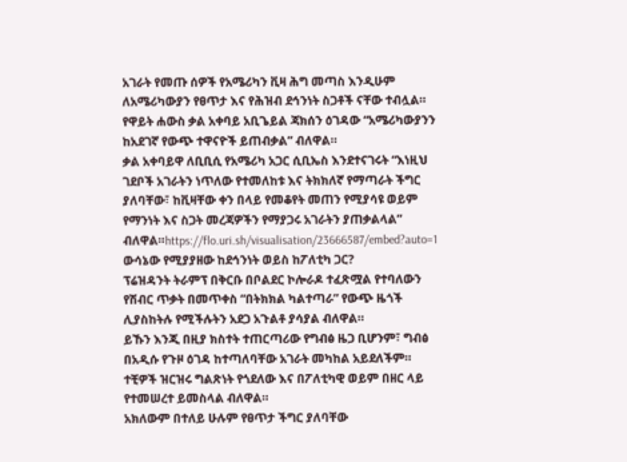አገራት የመጡ ሰዎች የአሜሪካን ቪዛ ሕግ መጣስ እንዲሁም ለአሜሪካውያን የፀጥታ እና የሕዝብ ደኅንነት ስጋቶች ናቸው ተብሏል።
የዋይት ሐውስ ቃል አቀባይ አቢጌይል ጃክሰን ዕገዳው “አሜሪካውያንን ከአደገኛ የውጭ ተዋናዮች ይጠብቃል” ብለዋል።
ቃል አቀባይዋ ለቢቢሲ የአሜሪካ አጋር ሲቢኤስ እንደተናገሩት “እነዚህ ገደቦች አገራትን ነጥለው የተመለከቱ እና ትክክለኛ የማጣራት ችግር ያለባቸው፣ ከቪዛቸው ቀን በላይ የመቆየት መጠን የሚያሳዩ ወይም የማንነት እና ስጋት መረጃዎችን የማያጋሩ አገራትን ያጠቃልላል” ብለዋል።https://flo.uri.sh/visualisation/23666587/embed?auto=1
ውሳኔው የሚያያዘው ከደኅንነት ወይስ ከፖለቲካ ጋር?
ፕሬዝዳንት ትራምፕ በቅርቡ በቦልደር ኮሎራዶ ተፈጽሟል የተባለውን የሽብር ጥቃት በመጥቀስ “በትክክል ካልተጣራ” የውጭ ዜጎች ሊያስከትሉ የሚችሉትን አደጋ አጉልቶ ያሳያል ብለዋል።
ይኹን እንጂ በዚያ ክስተት ተጠርጣሪው የግብፅ ዜጋ ቢሆንም፣ ግብፅ በአዲሱ የጉዞ ዕገዳ ከተጣለባቸው አገራት መካከል አይደለችም።
ተቺዎች ዝርዝሩ ግልጽነት የጎደለው እና በፖለቲካዊ ወይም በዘር ላይ የተመሠረተ ይመስላል ብለዋል።
አክለውም በተለይ ሁሉም የፀጥታ ችግር ያለባቸው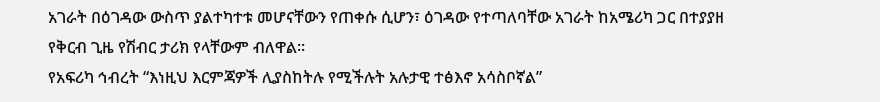አገራት በዕገዳው ውስጥ ያልተካተቱ መሆናቸውን የጠቀሱ ሲሆን፣ ዕገዳው የተጣለባቸው አገራት ከአሜሪካ ጋር በተያያዘ የቅርብ ጊዜ የሽብር ታሪክ የላቸውም ብለዋል።
የአፍሪካ ኅብረት “እነዚህ እርምጃዎች ሊያስከትሉ የሚችሉት አሉታዊ ተፅእኖ አሳስቦኛል”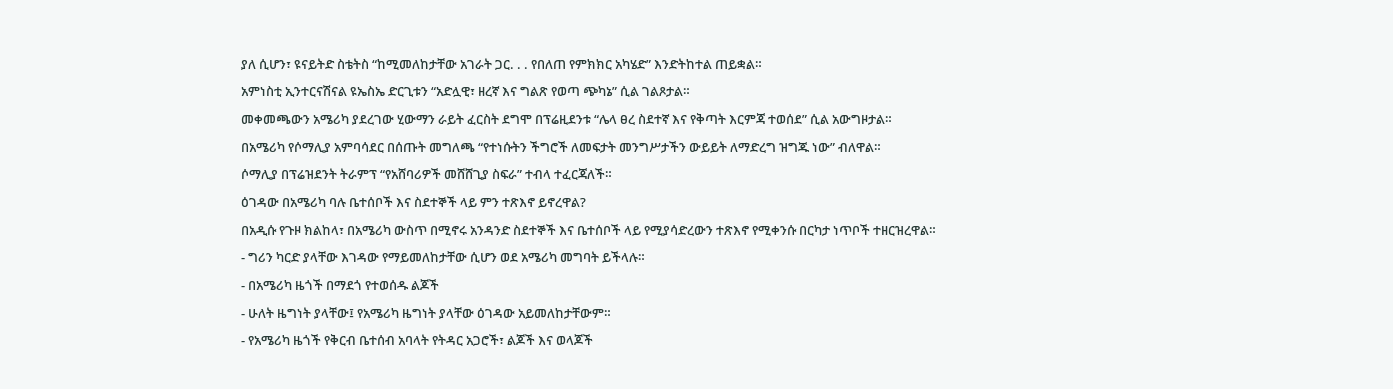ያለ ሲሆን፣ ዩናይትድ ስቴትስ “ከሚመለከታቸው አገራት ጋር. . . የበለጠ የምክክር አካሄድ” እንድትከተል ጠይቋል።
አምነስቲ ኢንተርናሽናል ዩኤስኤ ድርጊቱን “አድሏዊ፣ ዘረኛ እና ግልጽ የወጣ ጭካኔ” ሲል ገልጾታል።
መቀመጫውን አሜሪካ ያደረገው ሂውማን ራይት ፈርስት ደግሞ በፕሬዚደንቱ “ሌላ ፀረ ስደተኛ እና የቅጣት እርምጃ ተወሰደ” ሲል አውግዞታል።
በአሜሪካ የሶማሊያ አምባሳደር በሰጡት መግለጫ “የተነሱትን ችግሮች ለመፍታት መንግሥታችን ውይይት ለማድረግ ዝግጁ ነው” ብለዋል።
ሶማሊያ በፕሬዝደንት ትራምፕ “የአሸባሪዎች መሸሸጊያ ስፍራ” ተብላ ተፈርጃለች።
ዕገዳው በአሜሪካ ባሉ ቤተሰቦች እና ስደተኞች ላይ ምን ተጽእኖ ይኖረዋል?
በአዲሱ የጉዞ ክልከላ፣ በአሜሪካ ውስጥ በሚኖሩ አንዳንድ ስደተኞች እና ቤተሰቦች ላይ የሚያሳድረውን ተጽእኖ የሚቀንሱ በርካታ ነጥቦች ተዘርዝረዋል።
- ግሪን ካርድ ያላቸው እገዳው የማይመለከታቸው ሲሆን ወደ አሜሪካ መግባት ይችላሉ።
- በአሜሪካ ዜጎች በማደጎ የተወሰዱ ልጆች
- ሁለት ዜግነት ያላቸው፤ የአሜሪካ ዜግነት ያላቸው ዕገዳው አይመለከታቸውም።
- የአሜሪካ ዜጎች የቅርብ ቤተሰብ አባላት የትዳር አጋሮች፣ ልጆች እና ወላጆች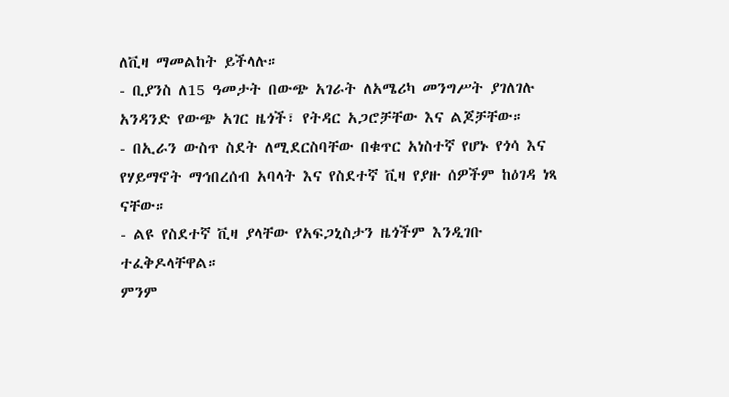ለቪዛ ማመልከት ይችላሉ።
- ቢያንስ ለ15 ዓመታት በውጭ አገራት ለአሜሪካ መንግሥት ያገለገሉ አንዳንድ የውጭ አገር ዜጎች፣ የትዳር አጋሮቻቸው እና ልጆቻቸው።
- በኢራን ውስጥ ስደት ለሚደርስባቸው በቁጥር አነስተኛ የሆኑ የጎሳ እና የሃይማኖት ማኅበረሰብ አባላት እና የስደተኛ ቪዛ የያዙ ሰዎችም ከዕገዳ ነጻ ናቸው።
- ልዩ የስደተኛ ቪዛ ያላቸው የአፍጋኒስታን ዜጎችም እንዲገቡ ተፈቅዶላቸዋል።
ምንም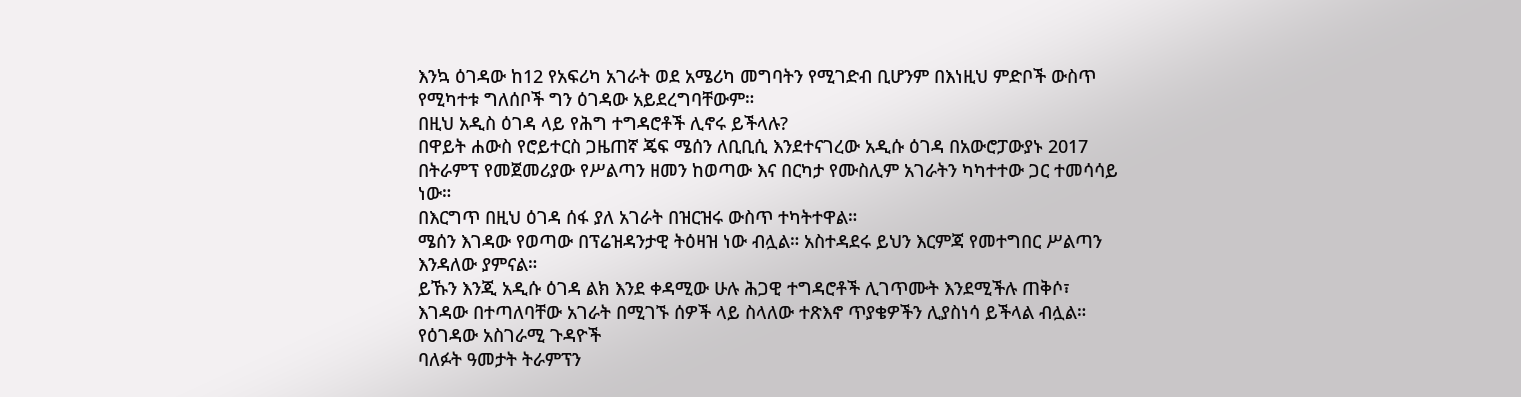እንኳ ዕገዳው ከ12 የአፍሪካ አገራት ወደ አሜሪካ መግባትን የሚገድብ ቢሆንም በእነዚህ ምድቦች ውስጥ የሚካተቱ ግለሰቦች ግን ዕገዳው አይደረግባቸውም።
በዚህ አዲስ ዕገዳ ላይ የሕግ ተግዳሮቶች ሊኖሩ ይችላሉ?
በዋይት ሐውስ የሮይተርስ ጋዜጠኛ ጄፍ ሜሰን ለቢቢሲ እንደተናገረው አዲሱ ዕገዳ በአውሮፓውያኑ 2017 በትራምፕ የመጀመሪያው የሥልጣን ዘመን ከወጣው እና በርካታ የሙስሊም አገራትን ካካተተው ጋር ተመሳሳይ ነው።
በእርግጥ በዚህ ዕገዳ ሰፋ ያለ አገራት በዝርዝሩ ውስጥ ተካትተዋል።
ሜሰን እገዳው የወጣው በፕሬዝዳንታዊ ትዕዛዝ ነው ብሏል። አስተዳደሩ ይህን እርምጃ የመተግበር ሥልጣን እንዳለው ያምናል።
ይኹን እንጂ አዲሱ ዕገዳ ልክ እንደ ቀዳሚው ሁሉ ሕጋዊ ተግዳሮቶች ሊገጥሙት እንደሚችሉ ጠቅሶ፣ እገዳው በተጣለባቸው አገራት በሚገኙ ሰዎች ላይ ስላለው ተጽእኖ ጥያቄዎችን ሊያስነሳ ይችላል ብሏል።
የዕገዳው አስገራሚ ጉዳዮች
ባለፉት ዓመታት ትራምፕን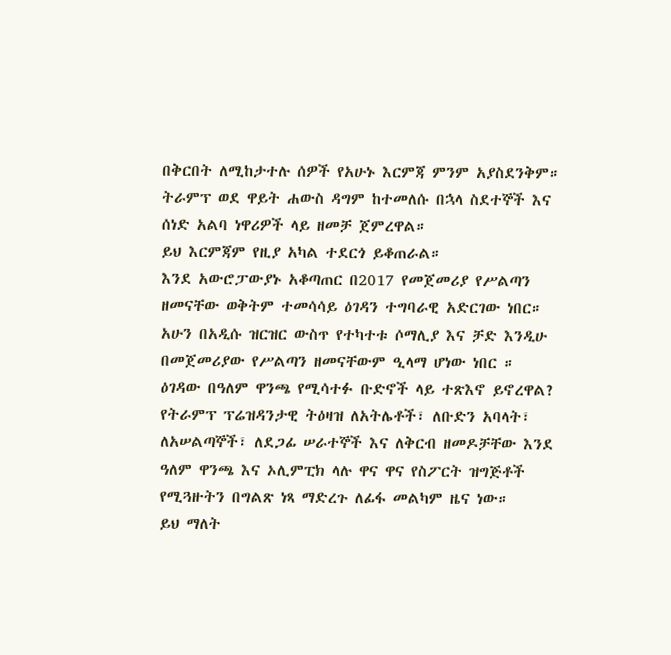በቅርበት ለሚከታተሉ ሰዎች የአሁኑ እርምጃ ምንም አያስደንቅም።
ትራምፕ ወደ ዋይት ሐውስ ዳግም ከተመለሱ በኋላ ስደተኞች እና ሰነድ አልባ ነዋሪዎች ላይ ዘመቻ ጀምረዋል።
ይህ እርምጃም የዚያ አካል ተደርጎ ይቆጠራል።
እንደ አውሮፓውያኑ አቆጣጠር በ2017 የመጀመሪያ የሥልጣን ዘመናቸው ወቅትም ተመሳሳይ ዕገዳን ተግባራዊ አድርገው ነበር።
አሁን በአዲሱ ዝርዝር ውስጥ የተካተቱ ሶማሊያ እና ቻድ እንዲሁ በመጀመሪያው የሥልጣን ዘመናቸውም ዒላማ ሆነው ነበር ።
ዕገዳው በዓለም ዋንጫ የሚሳተፉ ቡድኖች ላይ ተጽእኖ ይኖረዋል?
የትራምፕ ፕሬዝዳንታዊ ትዕዛዝ ለአትሌቶች፣ ለቡድን አባላት፣ ለአሠልጣኞች፣ ለደጋፊ ሠራተኞች እና ለቅርብ ዘመዶቻቸው እንደ ዓለም ዋንጫ እና ኦሊምፒክ ላሉ ዋና ዋና የስፖርት ዝግጅቶች የሚጓዙትን በግልጽ ነጻ ማድረጉ ለፊፋ መልካም ዜና ነው።
ይህ ማለት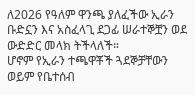ለ2026 የዓለም ዋንጫ ያለፈችው ኢራን ቡድኗን እና አስፈላጊ ደጋፊ ሠራተኞቿን ወደ ውድድር መላክ ትችላለች።
ሆኖም የኢራን ተጫዋቾች ጓደኞቻቸውን ወይም የቤተሰብ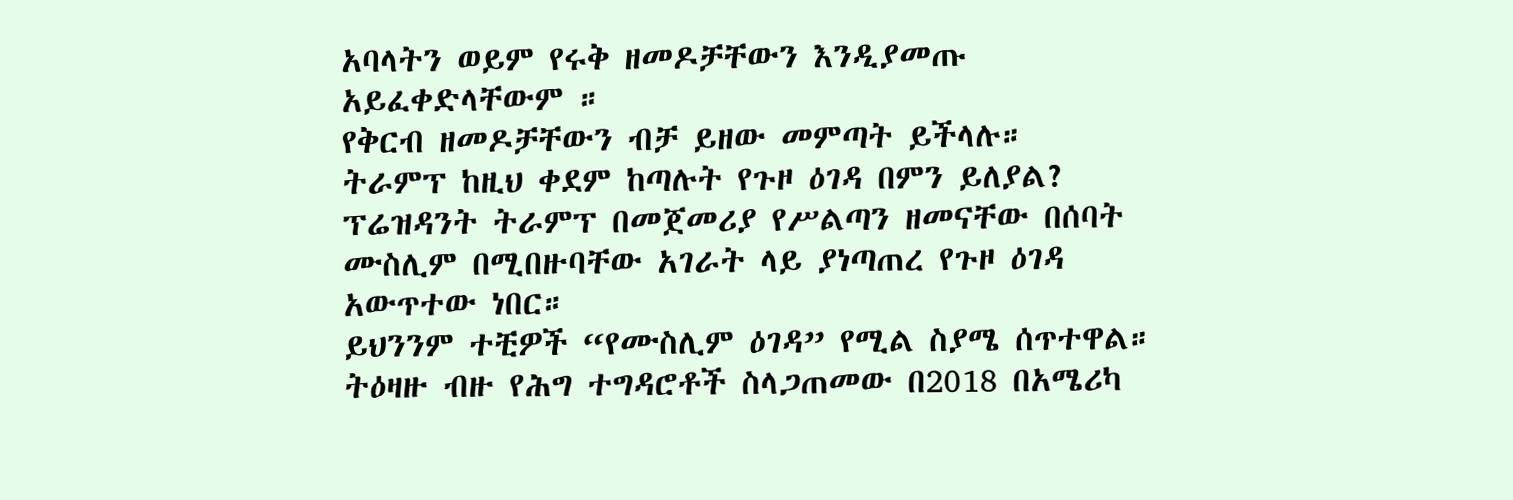አባላትን ወይም የሩቅ ዘመዶቻቸውን እንዲያመጡ አይፈቀድላቸውም ።
የቅርብ ዘመዶቻቸውን ብቻ ይዘው መምጣት ይችላሉ።
ትራምፕ ከዚህ ቀደም ከጣሉት የጉዞ ዕገዳ በምን ይለያል?
ፕሬዝዳንት ትራምፕ በመጀመሪያ የሥልጣን ዘመናቸው በሰባት ሙስሊም በሚበዙባቸው አገራት ላይ ያነጣጠረ የጉዞ ዕገዳ አውጥተው ነበር።
ይህንንም ተቺዎች “የሙስሊም ዕገዳ” የሚል ስያሜ ሰጥተዋል።
ትዕዛዙ ብዙ የሕግ ተግዳሮቶች ስላጋጠመው በ2018 በአሜሪካ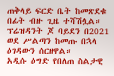ጠቅላይ ፍርድ ቤት ከመጽደቁ በፊት ብዙ ጊዜ ተሻሽሏል።
ፕሬዝዳንት ጆ ባይደን በ2021 ወደ ሥልጣን ከመጡ በኋላ ዕገዳውን ሰርዘዋል።
አዲሱ ዕግድ የበለጠ ስልታዊ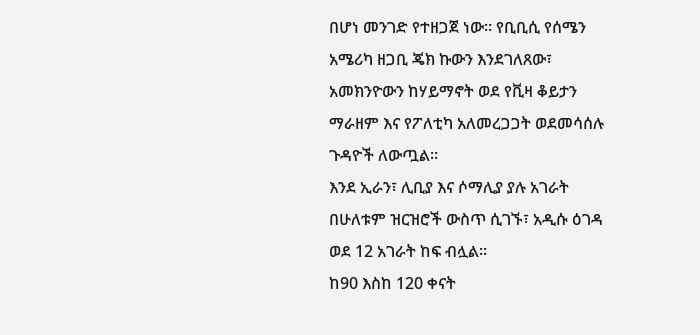በሆነ መንገድ የተዘጋጀ ነው። የቢቢሲ የሰሜን አሜሪካ ዘጋቢ ጄክ ኩውን እንደገለጸው፣ አመክንዮውን ከሃይማኖት ወደ የቪዛ ቆይታን ማራዘም እና የፖለቲካ አለመረጋጋት ወደመሳሰሉ ጉዳዮች ለውጧል።
እንደ ኢራን፣ ሊቢያ እና ሶማሊያ ያሉ አገራት በሁለቱም ዝርዝሮች ውስጥ ሲገኙ፣ አዲሱ ዕገዳ ወደ 12 አገራት ከፍ ብሏል።
ከ90 እስከ 120 ቀናት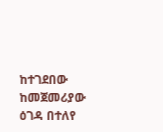ከተገደበው ከመጀመሪያው ዕገዳ በተለየ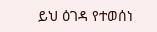ይህ ዕገዳ የተወሰነ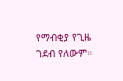የማብቂያ የጊዜ ገደብ የለውም።